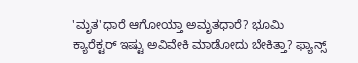'ಮೃತ'ಧಾರೆ ಆಗೋಯ್ತಾ ಅಮೃತಧಾರೆ? ಭೂಮಿ ಕ್ಯಾರೆಕ್ಟರ್ ಇಷ್ಟು ಅವಿವೇಕಿ ಮಾಡೋದು ಬೇಕಿತ್ತಾ? ಫ್ಯಾನ್ಸ್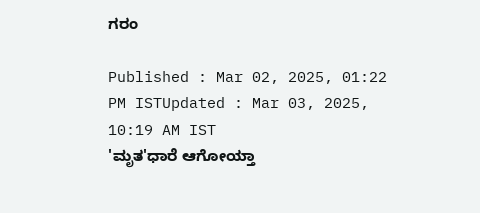ಗರಂ

Published : Mar 02, 2025, 01:22 PM ISTUpdated : Mar 03, 2025, 10:19 AM IST
'ಮೃತ'ಧಾರೆ ಆಗೋಯ್ತಾ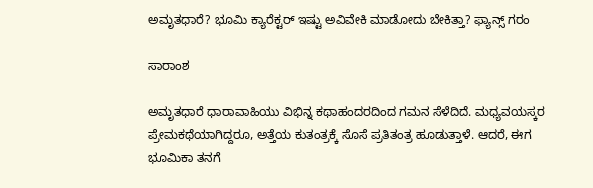ಅಮೃತಧಾರೆ? ಭೂಮಿ ಕ್ಯಾರೆಕ್ಟರ್ ಇಷ್ಟು ಅವಿವೇಕಿ ಮಾಡೋದು ಬೇಕಿತ್ತಾ? ಫ್ಯಾನ್ಸ್ ಗರಂ

ಸಾರಾಂಶ

ಅಮೃತಧಾರೆ ಧಾರಾವಾಹಿಯು ವಿಭಿನ್ನ ಕಥಾಹಂದರದಿಂದ ಗಮನ ಸೆಳೆದಿದೆ. ಮಧ್ಯವಯಸ್ಕರ ಪ್ರೇಮಕಥೆಯಾಗಿದ್ದರೂ, ಅತ್ತೆಯ ಕುತಂತ್ರಕ್ಕೆ ಸೊಸೆ ಪ್ರತಿತಂತ್ರ ಹೂಡುತ್ತಾಳೆ. ಆದರೆ, ಈಗ ಭೂಮಿಕಾ ತನಗೆ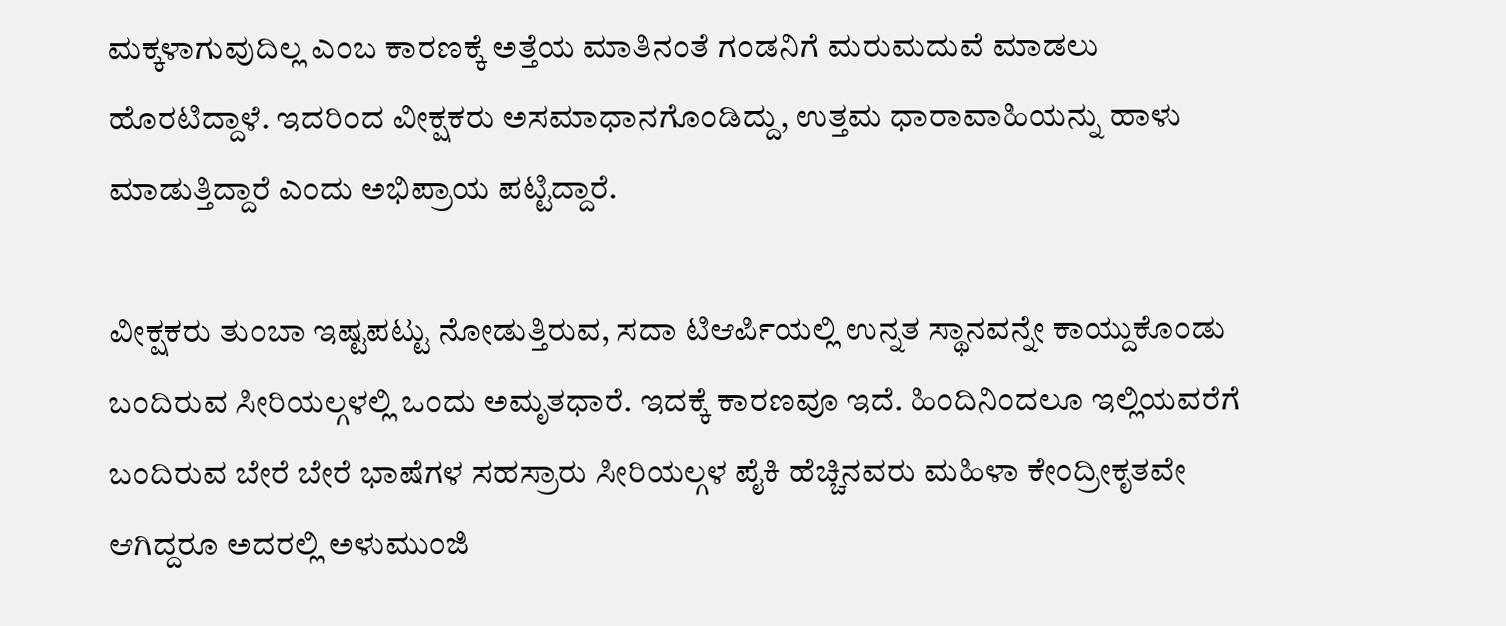ಮಕ್ಕಳಾಗುವುದಿಲ್ಲ ಎಂಬ ಕಾರಣಕ್ಕೆ ಅತ್ತೆಯ ಮಾತಿನಂತೆ ಗಂಡನಿಗೆ ಮರುಮದುವೆ ಮಾಡಲು ಹೊರಟಿದ್ದಾಳೆ. ಇದರಿಂದ ವೀಕ್ಷಕರು ಅಸಮಾಧಾನಗೊಂಡಿದ್ದು, ಉತ್ತಮ ಧಾರಾವಾಹಿಯನ್ನು ಹಾಳು ಮಾಡುತ್ತಿದ್ದಾರೆ ಎಂದು ಅಭಿಪ್ರಾಯ ಪಟ್ಟಿದ್ದಾರೆ.

ವೀಕ್ಷಕರು ತುಂಬಾ ಇಷ್ಟಪಟ್ಟು ನೋಡುತ್ತಿರುವ, ಸದಾ ಟಿಆರ್ಪಿಯಲ್ಲಿ ಉನ್ನತ ಸ್ಥಾನವನ್ನೇ ಕಾಯ್ದುಕೊಂಡು ಬಂದಿರುವ ಸೀರಿಯಲ್ಗಳಲ್ಲಿ ಒಂದು ಅಮೃತಧಾರೆ. ಇದಕ್ಕೆ ಕಾರಣವೂ ಇದೆ. ಹಿಂದಿನಿಂದಲೂ ಇಲ್ಲಿಯವರೆಗೆ ಬಂದಿರುವ ಬೇರೆ ಬೇರೆ ಭಾಷೆಗಳ ಸಹಸ್ರಾರು ಸೀರಿಯಲ್ಗಳ ಪೈಕಿ ಹೆಚ್ಚಿನವರು ಮಹಿಳಾ ಕೇಂದ್ರೀಕೃತವೇ ಆಗಿದ್ದರೂ ಅದರಲ್ಲಿ ಅಳುಮುಂಜಿ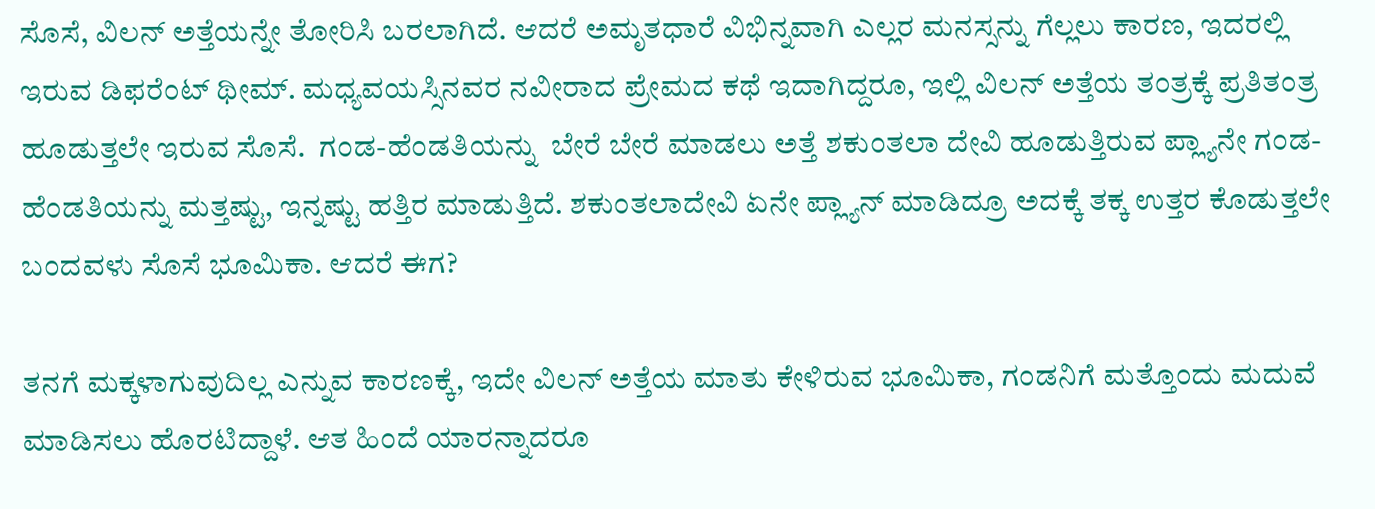ಸೊಸೆ, ವಿಲನ್ ಅತ್ತೆಯನ್ನೇ ತೋರಿಸಿ ಬರಲಾಗಿದೆ. ಆದರೆ ಅಮೃತಧಾರೆ ವಿಭಿನ್ನವಾಗಿ ಎಲ್ಲರ ಮನಸ್ಸನ್ನು ಗೆಲ್ಲಲು ಕಾರಣ, ಇದರಲ್ಲಿ ಇರುವ ಡಿಫರೆಂಟ್ ಥೀಮ್. ಮಧ್ಯವಯಸ್ಸಿನವರ ನವೀರಾದ ಪ್ರೇಮದ ಕಥೆ ಇದಾಗಿದ್ದರೂ, ಇಲ್ಲಿ ವಿಲನ್ ಅತ್ತೆಯ ತಂತ್ರಕ್ಕೆ ಪ್ರತಿತಂತ್ರ ಹೂಡುತ್ತಲೇ ಇರುವ ಸೊಸೆ.  ಗಂಡ-ಹೆಂಡತಿಯನ್ನು  ಬೇರೆ ಬೇರೆ ಮಾಡಲು ಅತ್ತೆ ಶಕುಂತಲಾ ದೇವಿ ಹೂಡುತ್ತಿರುವ ಪ್ಲ್ಯಾನೇ ಗಂಡ-ಹೆಂಡತಿಯನ್ನು ಮತ್ತಷ್ಟು, ಇನ್ನಷ್ಟು ಹತ್ತಿರ ಮಾಡುತ್ತಿದೆ. ಶಕುಂತಲಾದೇವಿ ಏನೇ ಪ್ಲ್ಯಾನ್ ಮಾಡಿದ್ರೂ ಅದಕ್ಕೆ ತಕ್ಕ ಉತ್ತರ ಕೊಡುತ್ತಲೇ ಬಂದವಳು ಸೊಸೆ ಭೂಮಿಕಾ. ಆದರೆ ಈಗ?

ತನಗೆ ಮಕ್ಕಳಾಗುವುದಿಲ್ಲ ಎನ್ನುವ ಕಾರಣಕ್ಕೆ, ಇದೇ ವಿಲನ್ ಅತ್ತೆಯ ಮಾತು ಕೇಳಿರುವ ಭೂಮಿಕಾ, ಗಂಡನಿಗೆ ಮತ್ತೊಂದು ಮದುವೆ ಮಾಡಿಸಲು ಹೊರಟಿದ್ದಾಳೆ. ಆತ ಹಿಂದೆ ಯಾರನ್ನಾದರೂ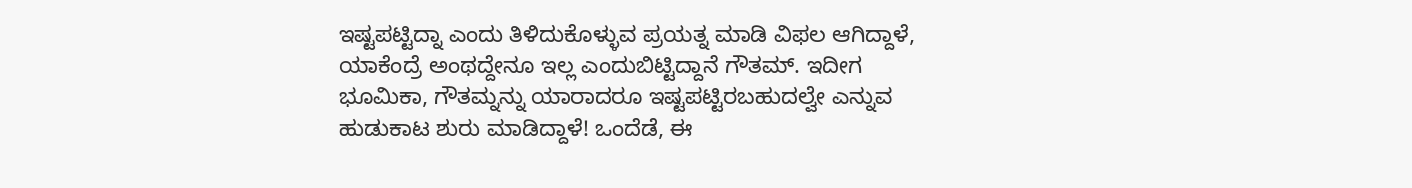ಇಷ್ಟಪಟ್ಟಿದ್ನಾ ಎಂದು ತಿಳಿದುಕೊಳ್ಳುವ ಪ್ರಯತ್ನ ಮಾಡಿ ವಿಫಲ ಆಗಿದ್ದಾಳೆ, ಯಾಕೆಂದ್ರೆ ಅಂಥದ್ದೇನೂ ಇಲ್ಲ ಎಂದುಬಿಟ್ಟಿದ್ದಾನೆ ಗೌತಮ್. ಇದೀಗ ಭೂಮಿಕಾ, ಗೌತಮ್ನನ್ನು ಯಾರಾದರೂ ಇಷ್ಟಪಟ್ಟಿರಬಹುದಲ್ವೇ ಎನ್ನುವ ಹುಡುಕಾಟ ಶುರು ಮಾಡಿದ್ದಾಳೆ! ಒಂದೆಡೆ, ಈ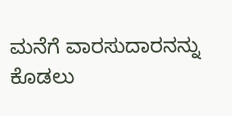ಮನೆಗೆ ವಾರಸುದಾರನನ್ನು ಕೊಡಲು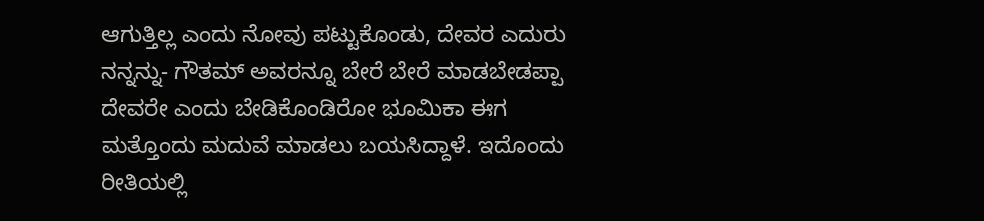ಆಗುತ್ತಿಲ್ಲ ಎಂದು ನೋವು ಪಟ್ಟುಕೊಂಡು, ದೇವರ ಎದುರು ನನ್ನನ್ನು- ಗೌತಮ್ ಅವರನ್ನೂ ಬೇರೆ ಬೇರೆ ಮಾಡಬೇಡಪ್ಪಾ ದೇವರೇ ಎಂದು ಬೇಡಿಕೊಂಡಿರೋ ಭೂಮಿಕಾ ಈಗ ಮತ್ತೊಂದು ಮದುವೆ ಮಾಡಲು ಬಯಸಿದ್ದಾಳೆ. ಇದೊಂದು ರೀತಿಯಲ್ಲಿ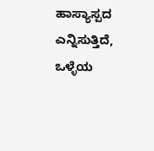ಹಾಸ್ಯಾಸ್ಪದ ಎನ್ನಿಸುತ್ತಿದೆ, ಒಳ್ಳೆಯ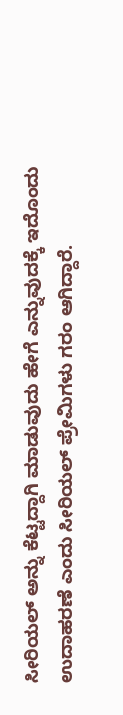ಸೀರಿಯಲ್ ಅನ್ನು ಕೆಟ್ಟದ್ದಾಗಿ ಮಾಡುವುದು ಹೇಗೆ ಎನ್ನುವುದಕ್ಕೆ ಇದೊಂದು ಉದಾಹರಣೆ ಎಂದು ಸೀರಿಯಲ್ ಪ್ರೇಮಿಗಳು ಗರಂ ಆಗಿದ್ದಾರೆ.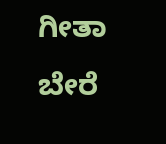ಗೀತಾ ಬೇರೆ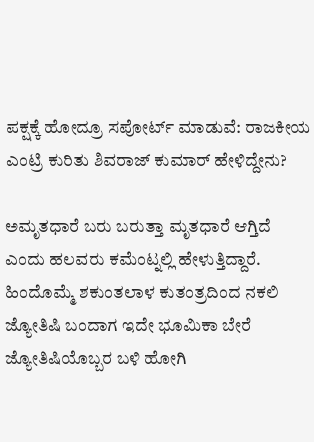ಪಕ್ಷಕ್ಕೆ ಹೋದ್ರೂ ಸಪೋರ್ಟ್ ಮಾಡುವೆ: ರಾಜಕೀಯ ಎಂಟ್ರಿ ಕುರಿತು ಶಿವರಾಜ್ ಕುಮಾರ್ ಹೇಳಿದ್ದೇನು?

ಅಮೃತಧಾರೆ ಬರು ಬರುತ್ತಾ ಮೃತಧಾರೆ ಆಗ್ತಿದೆ ಎಂದು ಹಲವರು ಕಮೆಂಟ್ನಲ್ಲಿ ಹೇಳುತ್ತಿದ್ದಾರೆ. ಹಿಂದೊಮ್ಮೆ ಶಕುಂತಲಾಳ ಕುತಂತ್ರದಿಂದ ನಕಲಿ ಜ್ಯೋತಿಷಿ ಬಂದಾಗ ಇದೇ ಭೂಮಿಕಾ ಬೇರೆ ಜ್ಯೋತಿಷಿಯೊಬ್ಬರ ಬಳಿ ಹೋಗಿ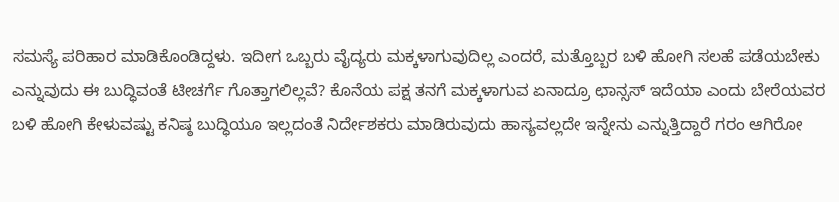ಸಮಸ್ಯೆ ಪರಿಹಾರ ಮಾಡಿಕೊಂಡಿದ್ದಳು. ಇದೀಗ ಒಬ್ಬರು ವೈದ್ಯರು ಮಕ್ಕಳಾಗುವುದಿಲ್ಲ ಎಂದರೆ, ಮತ್ತೊಬ್ಬರ ಬಳಿ ಹೋಗಿ ಸಲಹೆ ಪಡೆಯಬೇಕು ಎನ್ನುವುದು ಈ ಬುದ್ಧಿವಂತೆ ಟೀಚರ್ಗೆ ಗೊತ್ತಾಗಲಿಲ್ಲವೆ? ಕೊನೆಯ ಪಕ್ಷ ತನಗೆ ಮಕ್ಕಳಾಗುವ ಏನಾದ್ರೂ ಛಾನ್ಸಸ್ ಇದೆಯಾ ಎಂದು ಬೇರೆಯವರ ಬಳಿ ಹೋಗಿ ಕೇಳುವಷ್ಟು ಕನಿಷ್ಠ ಬುದ್ಧಿಯೂ ಇಲ್ಲದಂತೆ ನಿರ್ದೇಶಕರು ಮಾಡಿರುವುದು ಹಾಸ್ಯವಲ್ಲದೇ ಇನ್ನೇನು ಎನ್ನುತ್ತಿದ್ದಾರೆ ಗರಂ ಆಗಿರೋ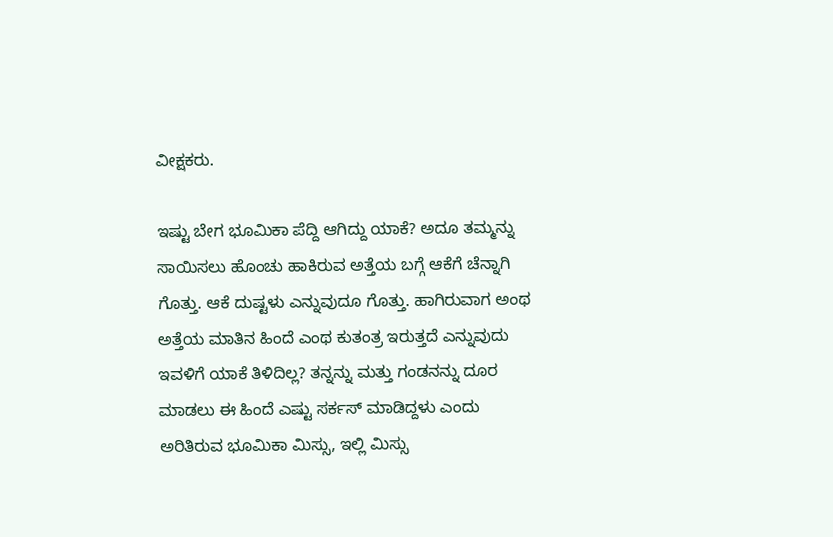ವೀಕ್ಷಕರು.

ಇಷ್ಟು ಬೇಗ ಭೂಮಿಕಾ ಪೆದ್ದಿ ಆಗಿದ್ದು ಯಾಕೆ? ಅದೂ ತಮ್ಮನ್ನು ಸಾಯಿಸಲು ಹೊಂಚು ಹಾಕಿರುವ ಅತ್ತೆಯ ಬಗ್ಗೆ ಆಕೆಗೆ ಚೆನ್ನಾಗಿ ಗೊತ್ತು. ಆಕೆ ದುಷ್ಟಳು ಎನ್ನುವುದೂ ಗೊತ್ತು. ಹಾಗಿರುವಾಗ ಅಂಥ ಅತ್ತೆಯ ಮಾತಿನ ಹಿಂದೆ ಎಂಥ ಕುತಂತ್ರ ಇರುತ್ತದೆ ಎನ್ನುವುದು ಇವಳಿಗೆ ಯಾಕೆ ತಿಳಿದಿಲ್ಲ? ತನ್ನನ್ನು ಮತ್ತು ಗಂಡನನ್ನು ದೂರ ಮಾಡಲು ಈ ಹಿಂದೆ ಎಷ್ಟು ಸರ್ಕಸ್ ಮಾಡಿದ್ದಳು ಎಂದು ಅರಿತಿರುವ ಭೂಮಿಕಾ ಮಿಸ್ಸು, ಇಲ್ಲಿ ಮಿಸ್ಸು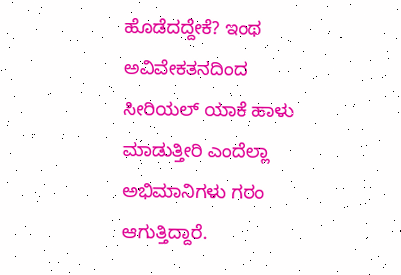ಹೊಡೆದದ್ದೇಕೆ? ಇಂಥ ಅವಿವೇಕತನದಿಂದ ಸೀರಿಯಲ್ ಯಾಕೆ ಹಾಳು ಮಾಡುತ್ತೀರಿ ಎಂದೆಲ್ಲಾ ಅಭಿಮಾನಿಗಳು ಗರಂ ಆಗುತ್ತಿದ್ದಾರೆ.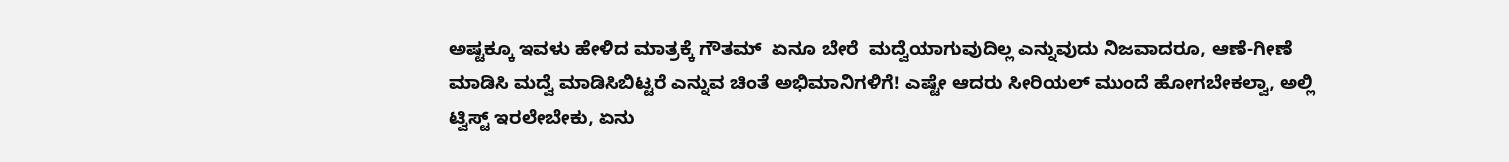ಅಷ್ಟಕ್ಕೂ ಇವಳು ಹೇಳಿದ ಮಾತ್ರಕ್ಕೆ ಗೌತಮ್  ಏನೂ ಬೇರೆ  ಮದ್ವೆಯಾಗುವುದಿಲ್ಲ ಎನ್ನುವುದು ನಿಜವಾದರೂ, ಆಣೆ-ಗೀಣೆ ಮಾಡಿಸಿ ಮದ್ವೆ ಮಾಡಿಸಿಬಿಟ್ಟರೆ ಎನ್ನುವ ಚಿಂತೆ ಅಭಿಮಾನಿಗಳಿಗೆ! ಎಷ್ಟೇ ಆದರು ಸೀರಿಯಲ್ ಮುಂದೆ ಹೋಗಬೇಕಲ್ವಾ, ಅಲ್ಲಿ ಟ್ವಿಸ್ಟ್ ಇರಲೇಬೇಕು, ಏನು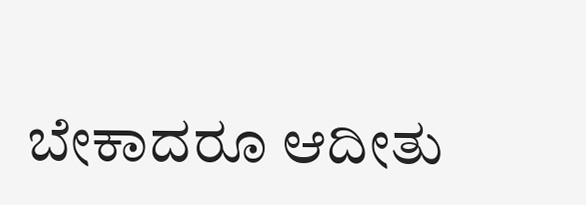ಬೇಕಾದರೂ ಆದೀತು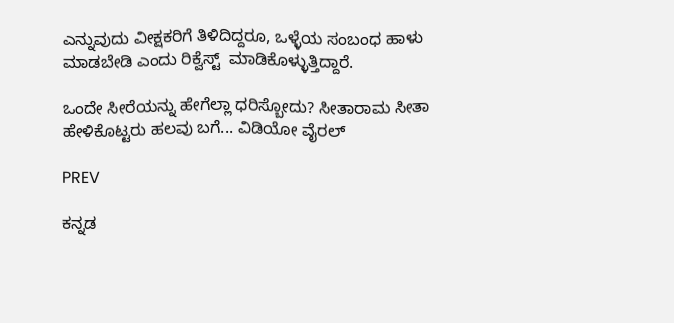ಎನ್ನುವುದು ವೀಕ್ಷಕರಿಗೆ ತಿಳಿದಿದ್ದರೂ, ಒಳ್ಳೆಯ ಸಂಬಂಧ ಹಾಳು ಮಾಡಬೇಡಿ ಎಂದು ರಿಕ್ವೆಸ್ಟ್  ಮಾಡಿಕೊಳ್ಳುತ್ತಿದ್ದಾರೆ.

ಒಂದೇ ಸೀರೆಯನ್ನು ಹೇಗೆಲ್ಲಾ ಧರಿಸ್ಬೋದು? ಸೀತಾರಾಮ ಸೀತಾ ಹೇಳಿಕೊಟ್ಟರು ಹಲವು ಬಗೆ... ವಿಡಿಯೋ ವೈರಲ್

PREV

ಕನ್ನಡ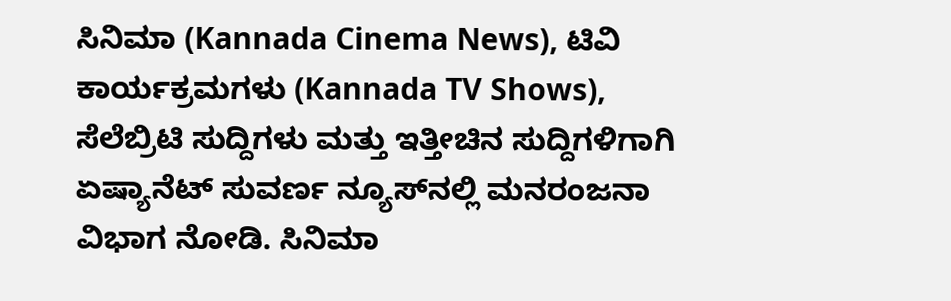ಸಿನಿಮಾ (Kannada Cinema News), ಟಿವಿ ಕಾರ್ಯಕ್ರಮಗಳು (Kannada TV Shows), ಸೆಲೆಬ್ರಿಟಿ ಸುದ್ದಿಗಳು ಮತ್ತು ಇತ್ತೀಚಿನ ಸುದ್ದಿಗಳಿಗಾಗಿ ಏಷ್ಯಾನೆಟ್ ಸುವರ್ಣ ನ್ಯೂಸ್‌ನಲ್ಲಿ ಮನರಂಜನಾ ವಿಭಾಗ ನೋಡಿ. ಸಿನಿಮಾ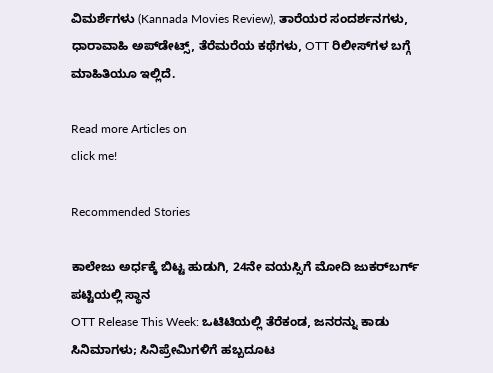ವಿಮರ್ಶೆಗಳು (Kannada Movies Review), ತಾರೆಯರ ಸಂದರ್ಶನಗಳು, ಧಾರಾವಾಹಿ ಅಪ್‌ಡೇಟ್ಸ್‌, ತೆರೆಮರೆಯ ಕಥೆಗಳು, OTT ರಿಲೀಸ್‌ಗಳ ಬಗ್ಗೆ ಮಾಹಿತಿಯೂ ಇಲ್ಲಿದೆ.

Read more Articles on
click me!

Recommended Stories

ಕಾಲೇಜು ಅರ್ಧಕ್ಕೆ ಬಿಟ್ಟ ಹುಡುಗಿ, 24ನೇ ವಯಸ್ಸಿಗೆ ಮೋದಿ ಜುಕರ್‌ಬರ್ಗ್ ಪಟ್ಟಿಯಲ್ಲಿ ಸ್ಥಾನ
OTT Release This Week: ಒಟಿಟಿಯಲ್ಲಿ ತೆರೆಕಂಡ, ಜನರನ್ನು ಕಾಡು ಸಿನಿಮಾಗಳು; ಸಿನಿಪ್ರೇಮಿಗಳಿಗೆ ಹಬ್ಬದೂಟ